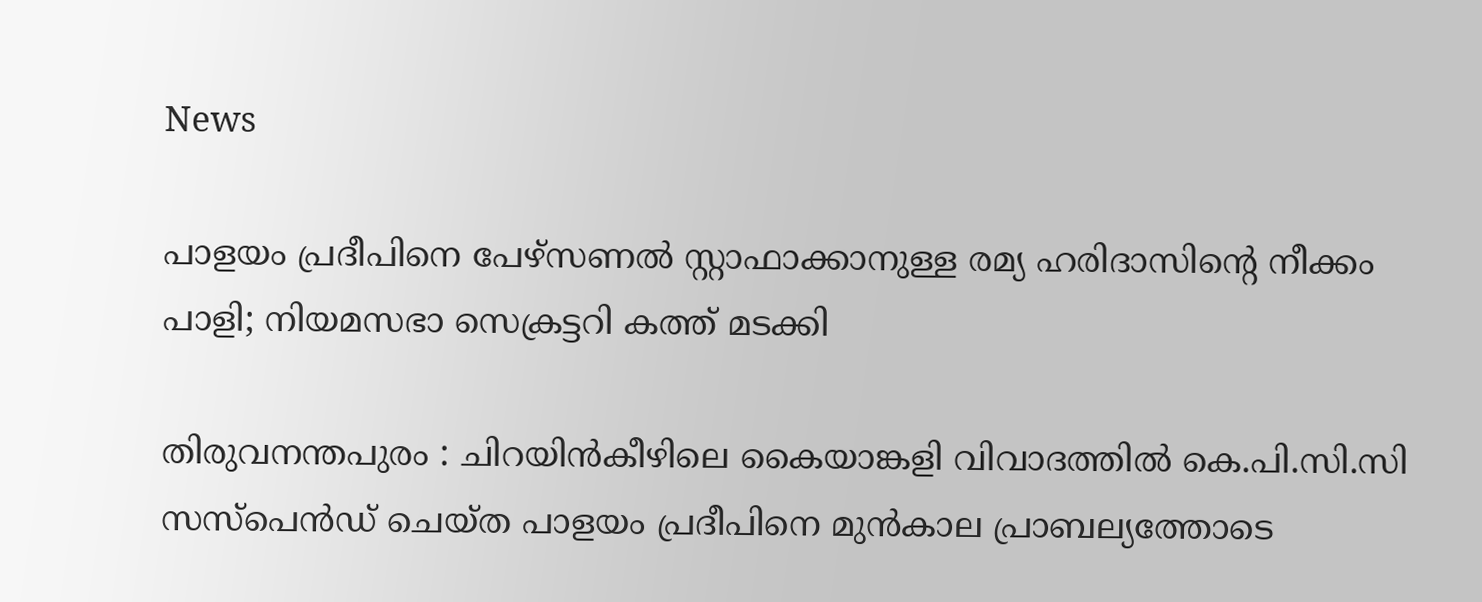News

പാളയം പ്രദീപിനെ പേഴ്സണൽ സ്റ്റാഫാക്കാനുള്ള രമ്യ ഹരിദാസിന്റെ നീക്കം പാളി; നിയമസഭാ സെക്രട്ടറി കത്ത് മടക്കി

തിരുവനന്തപുരം : ചിറയിൻകീഴിലെ കൈയാങ്കളി വിവാദത്തിൽ കെ.പി.സി.സി സസ്പെൻഡ് ചെയ്ത പാളയം പ്രദീപിനെ മുൻകാല പ്രാബല്യത്തോടെ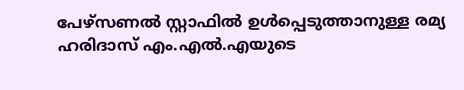പേഴ്‌സണൽ സ്റ്റാഫിൽ ഉൾപ്പെടുത്താനുള്ള രമ്യ ഹരിദാസ് എം.എൽ.എയുടെ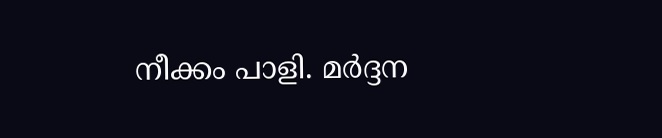നീക്കം പാളി. മർദ്ദന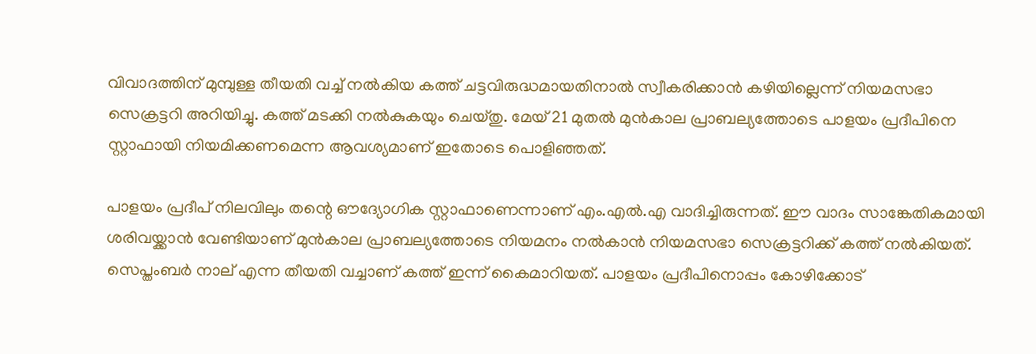വിവാദത്തിന് മുമ്പുള്ള തീയതി വച്ച് നൽകിയ കത്ത് ചട്ടവിരുദ്ധമായതിനാൽ സ്വീകരിക്കാൻ കഴിയില്ലെന്ന് നിയമസഭാ സെക്രട്ടറി അറിയിച്ചു. കത്ത് മടക്കി നൽകുകയും ചെയ്തു. മേയ് 21 മുതൽ മുൻകാല പ്രാബല്യത്തോടെ പാളയം പ്രദീപിനെ സ്റ്റാഫായി നിയമിക്കണമെന്ന ആവശ്യമാണ് ഇതോടെ പൊളിഞ്ഞത്.

പാളയം പ്രദീപ് നിലവിലും തന്റെ ഔദ്യോഗിക സ്റ്റാഫാണെന്നാണ് എം.എൽ.എ വാദിച്ചിരുന്നത്. ഈ വാദം സാങ്കേതികമായി ശരിവയ്ക്കാൻ വേണ്ടിയാണ് മുൻകാല പ്രാബല്യത്തോടെ നിയമനം നൽകാൻ നിയമസഭാ സെക്രട്ടറിക്ക് കത്ത് നൽകിയത്. സെപ്തംബർ നാല് എന്ന തീയതി വച്ചാണ് കത്ത് ഇന്ന് കൈമാറിയത്. പാളയം പ്രദീപിനൊപ്പം കോഴിക്കോട്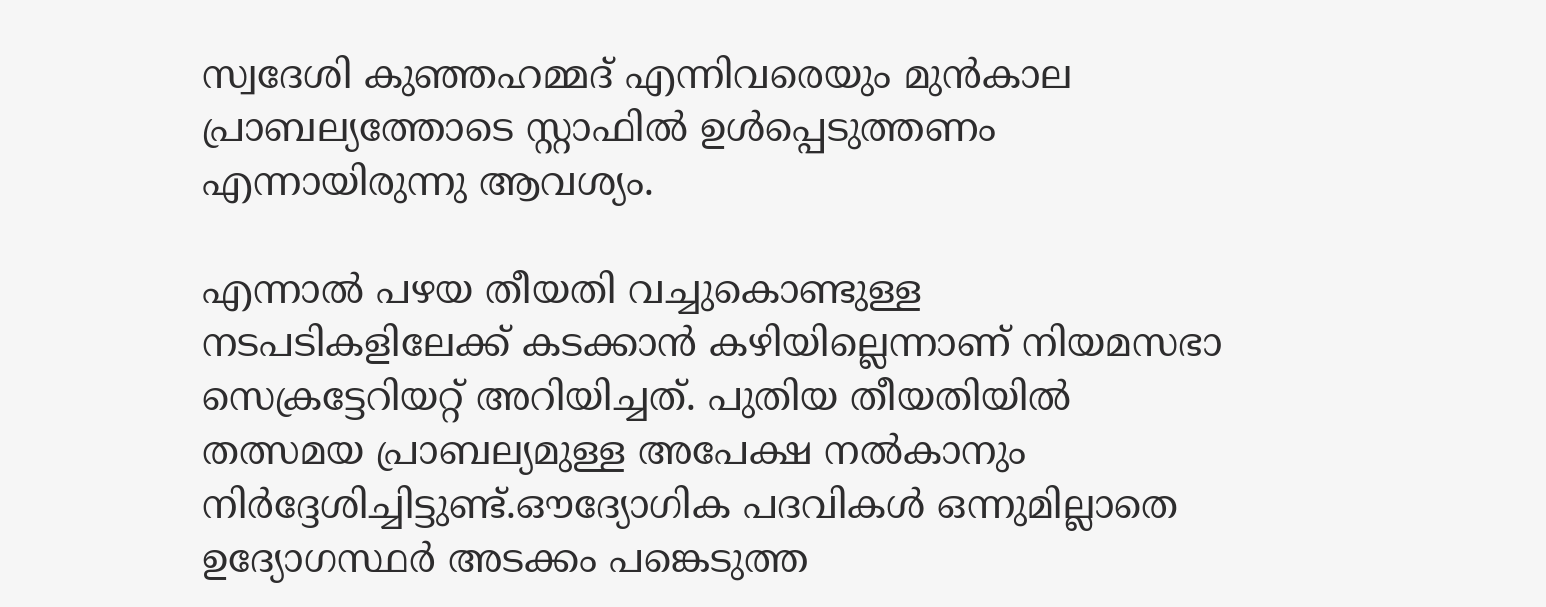സ്വദേശി കുഞ്ഞഹമ്മദ് എന്നിവരെയും മുൻകാല പ്രാബല്യത്തോടെ സ്റ്റാഫിൽ ഉൾപ്പെടുത്തണം എന്നായിരുന്നു ആവശ്യം.

എന്നാൽ പഴയ തീയതി വച്ചുകൊണ്ടുള്ള നടപടികളിലേക്ക് കടക്കാൻ കഴിയില്ലെന്നാണ് നിയമസഭാ സെക്രട്ടേറിയറ്റ് അറിയിച്ചത്. പുതിയ തീയതിയിൽ തത്സമയ പ്രാബല്യമുള്ള അപേക്ഷ നൽകാനും നിർദ്ദേശിച്ചിട്ടുണ്ട്.ഔദ്യോഗിക പദവികൾ ഒന്നുമില്ലാതെ ഉദ്യോഗസ്ഥർ അടക്കം പങ്കെടുത്ത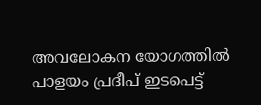അവലോകന യോഗത്തിൽ പാളയം പ്രദീപ് ഇടപെട്ട്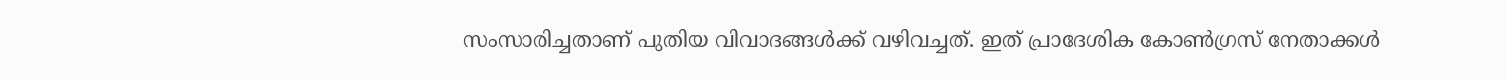സംസാരിച്ചതാണ് പുതിയ വിവാദങ്ങൾക്ക് വഴിവച്ചത്. ഇത് പ്രാദേശിക കോൺഗ്രസ് നേതാക്കൾ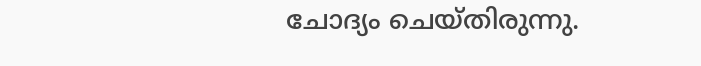ചോദ്യം ചെയ്തിരുന്നു.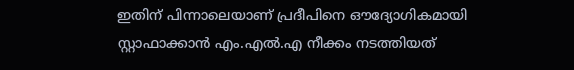ഇതിന് പിന്നാലെയാണ് പ്രദീപിനെ ഔദ്യോഗികമായി സ്റ്റാഫാക്കാൻ എം.എൽ.എ നീക്കം നടത്തിയത്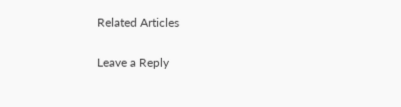Related Articles

Leave a Reply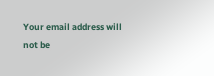Your email address will not be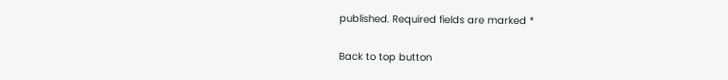published. Required fields are marked *

Back to top button